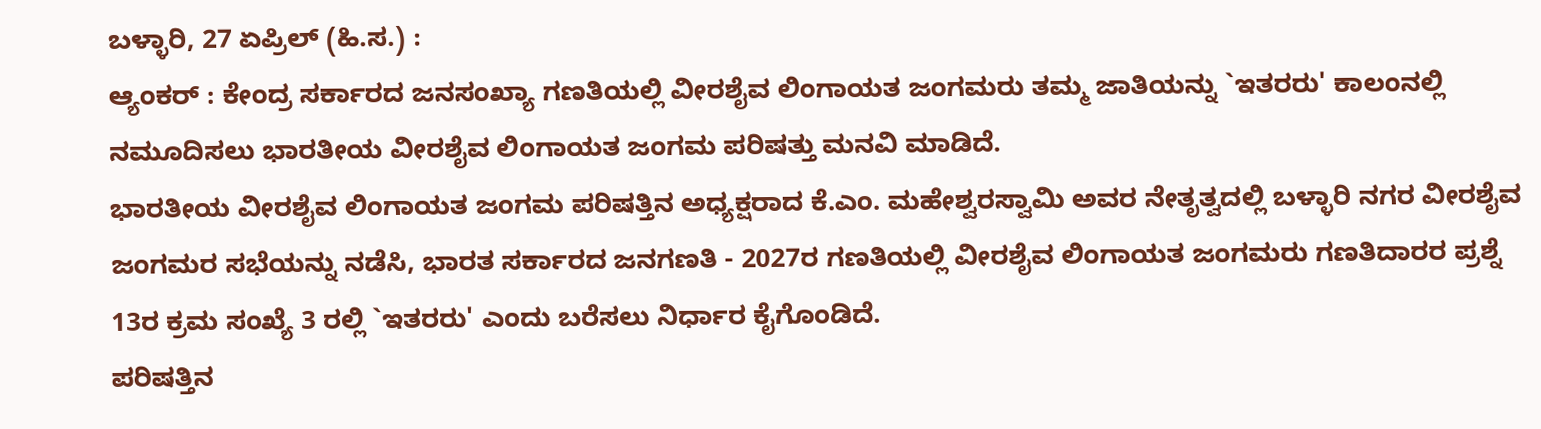ಬಳ್ಳಾರಿ, 27 ಏಪ್ರಿಲ್ (ಹಿ.ಸ.) :
ಆ್ಯಂಕರ್ : ಕೇಂದ್ರ ಸರ್ಕಾರದ ಜನಸಂಖ್ಯಾ ಗಣತಿಯಲ್ಲಿ ವೀರಶೈವ ಲಿಂಗಾಯತ ಜಂಗಮರು ತಮ್ಮ ಜಾತಿಯನ್ನು `ಇತರರು' ಕಾಲಂನಲ್ಲಿ ನಮೂದಿಸಲು ಭಾರತೀಯ ವೀರಶೈವ ಲಿಂಗಾಯತ ಜಂಗಮ ಪರಿಷತ್ತು ಮನವಿ ಮಾಡಿದೆ.
ಭಾರತೀಯ ವೀರಶೈವ ಲಿಂಗಾಯತ ಜಂಗಮ ಪರಿಷತ್ತಿನ ಅಧ್ಯಕ್ಷರಾದ ಕೆ.ಎಂ. ಮಹೇಶ್ವರಸ್ವಾಮಿ ಅವರ ನೇತೃತ್ವದಲ್ಲಿ ಬಳ್ಳಾರಿ ನಗರ ವೀರಶೈವ ಜಂಗಮರ ಸಭೆಯನ್ನು ನಡೆಸಿ, ಭಾರತ ಸರ್ಕಾರದ ಜನಗಣತಿ - 2027ರ ಗಣತಿಯಲ್ಲಿ ವೀರಶೈವ ಲಿಂಗಾಯತ ಜಂಗಮರು ಗಣತಿದಾರರ ಪ್ರಶ್ನೆ 13ರ ಕ್ರಮ ಸಂಖ್ಯೆ 3 ರಲ್ಲಿ `ಇತರರು' ಎಂದು ಬರೆಸಲು ನಿರ್ಧಾರ ಕೈಗೊಂಡಿದೆ.
ಪರಿಷತ್ತಿನ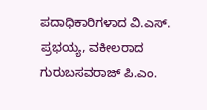ಪದಾಧಿಕಾರಿಗಳಾದ ವಿ.ಎಸ್. ಪ್ರಭಯ್ಯ, ವಕೀಲರಾದ ಗುರುಬಸವರಾಜ್ ಪಿ.ಎಂ.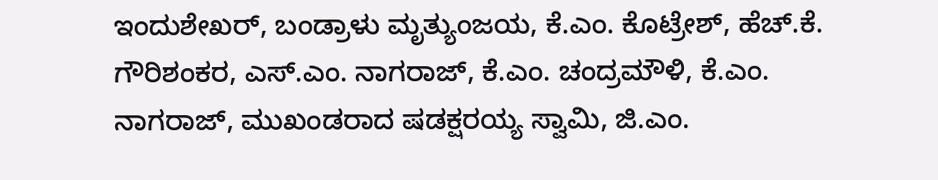ಇಂದುಶೇಖರ್, ಬಂಡ್ರಾಳು ಮೃತ್ಯುಂಜಯ, ಕೆ.ಎಂ. ಕೊಟ್ರೇಶ್, ಹೆಚ್.ಕೆ. ಗೌರಿಶಂಕರ, ಎಸ್.ಎಂ. ನಾಗರಾಜ್, ಕೆ.ಎಂ. ಚಂದ್ರಮೌಳಿ, ಕೆ.ಎಂ. ನಾಗರಾಜ್, ಮುಖಂಡರಾದ ಷಡಕ್ಷರಯ್ಯ ಸ್ವಾಮಿ, ಜಿ.ಎಂ.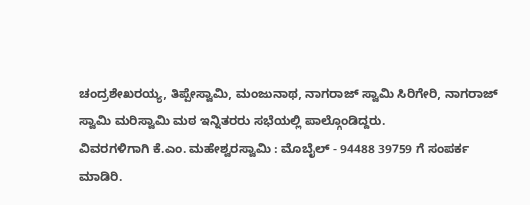ಚಂದ್ರಶೇಖರಯ್ಯ, ತಿಪ್ಪೇಸ್ವಾಮಿ, ಮಂಜುನಾಥ, ನಾಗರಾಜ್ ಸ್ವಾಮಿ ಸಿರಿಗೇರಿ, ನಾಗರಾಜ್ ಸ್ವಾಮಿ ಮರಿಸ್ವಾಮಿ ಮಠ ಇನ್ನಿತರರು ಸಭೆಯಲ್ಲಿ ಪಾಲ್ಗೊಂಡಿದ್ದರು.
ವಿವರಗಳಿಗಾಗಿ ಕೆ.ಎಂ. ಮಹೇಶ್ವರಸ್ವಾಮಿ : ಮೊಬೈಲ್ - 94488 39759 ಗೆ ಸಂಪರ್ಕ ಮಾಡಿರಿ.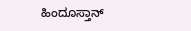ಹಿಂದೂಸ್ತಾನ್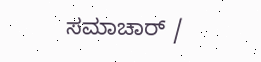ಸಮಾಚಾರ್ /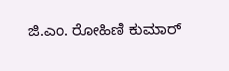ಜಿ.ಎಂ. ರೋಹಿಣಿ ಕುಮಾರ್